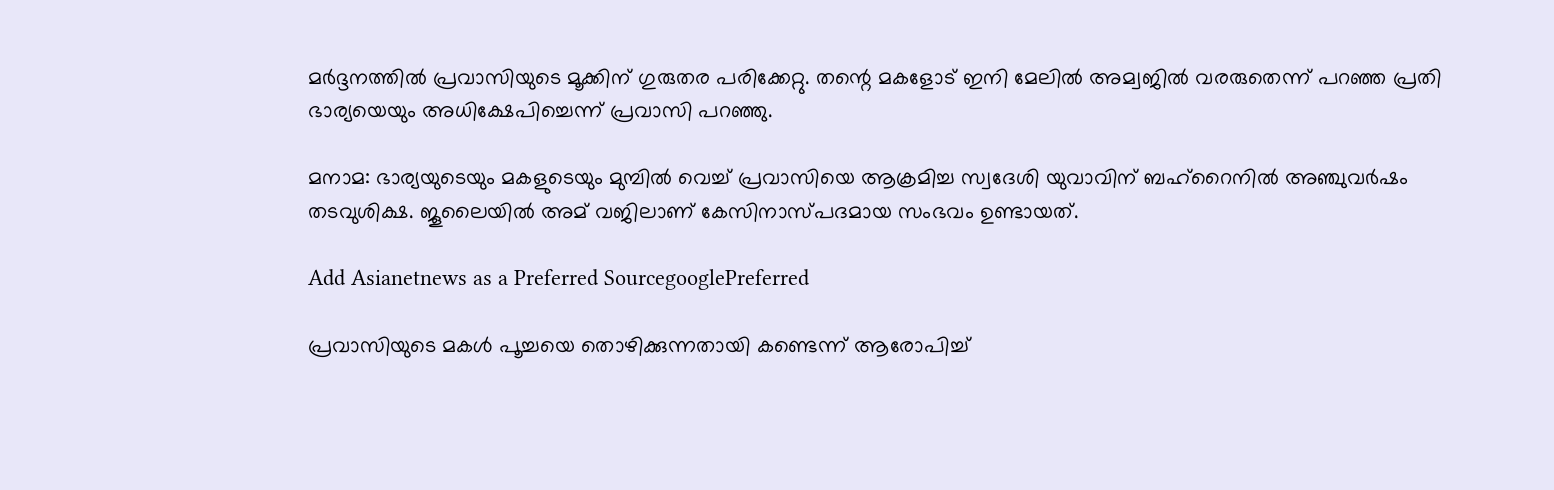മര്‍ദ്ദനത്തില്‍ പ്രവാസിയുടെ മൂക്കിന് ഗുരുതര പരിക്കേറ്റു. തന്റെ മകളോട് ഇനി മേലില്‍ അമ്വജില്‍ വരരുതെന്ന് പറഞ്ഞ പ്രതി ഭാര്യയെയും അധിക്ഷേപിച്ചെന്ന് പ്രവാസി പറഞ്ഞു.

മനാമ: ഭാര്യയുടെയും മകളുടെയും മുമ്പില്‍ വെച്ച് പ്രവാസിയെ ആക്രമിച്ച സ്വദേശി യുവാവിന് ബഹ്‌റൈനില്‍ അഞ്ചുവര്‍ഷം തടവുശിക്ഷ. ജൂലൈയില്‍ അമ് വജിലാണ് കേസിനാസ്പദമായ സംഭവം ഉണ്ടായത്.

Add Asianetnews as a Preferred SourcegooglePreferred

പ്രവാസിയുടെ മകള്‍ പൂച്ചയെ തൊഴിക്കുന്നതായി കണ്ടെന്ന് ആരോപിച്ച്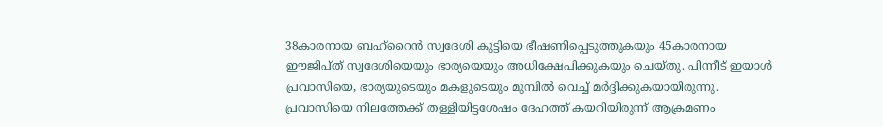38കാരനായ ബഹ്റൈന്‍ സ്വദേശി കുട്ടിയെ ഭീഷണിപ്പെടുത്തുകയും 45കാരനായ ഈജിപ്ത് സ്വദേശിയെയും ഭാര്യയെയും അധിക്ഷേപിക്കുകയും ചെയ്തു. പിന്നീട് ഇയാള്‍ പ്രവാസിയെ, ഭാര്യയുടെയും മകളുടെയും മുമ്പില്‍ വെച്ച് മര്‍ദ്ദിക്കുകയായിരുന്നു. പ്രവാസിയെ നിലത്തേക്ക് തള്ളിയിട്ടശേഷം ദേഹത്ത് കയറിയിരുന്ന് ആക്രമണം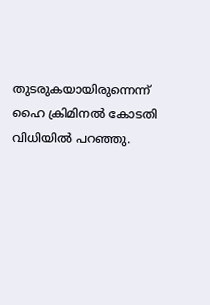തുടരുകയായിരുന്നെന്ന് ഹൈ ക്രിമിനല്‍ കോടതി വിധിയില്‍ പറഞ്ഞു.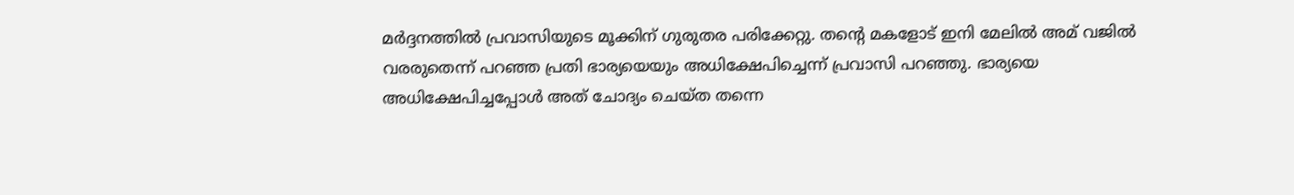മര്‍ദ്ദനത്തില്‍ പ്രവാസിയുടെ മൂക്കിന് ഗുരുതര പരിക്കേറ്റു. തന്റെ മകളോട് ഇനി മേലില്‍ അമ് വജില്‍ വരരുതെന്ന് പറഞ്ഞ പ്രതി ഭാര്യയെയും അധിക്ഷേപിച്ചെന്ന് പ്രവാസി പറഞ്ഞു. ഭാര്യയെ അധിക്ഷേപിച്ചപ്പോള്‍ അത് ചോദ്യം ചെയ്ത തന്നെ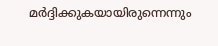മര്‍ദ്ദിക്കുകയായിരുന്നെന്നും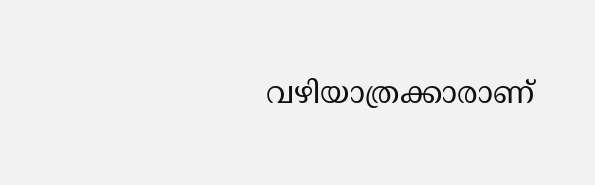വഴിയാത്രക്കാരാണ്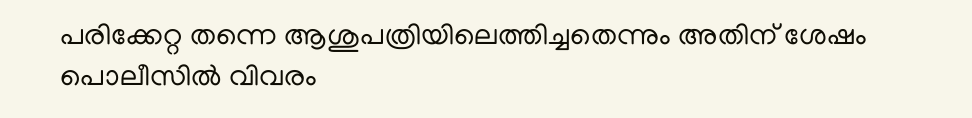പരിക്കേറ്റ തന്നെ ആശുപത്രിയിലെത്തിച്ചതെന്നും അതിന് ശേഷം പൊലീസില്‍ വിവരം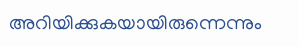അറിയിക്കുകയായിരുന്നെന്നും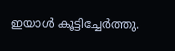ഇയാള്‍ കൂട്ടിച്ചേര്‍ത്തു.